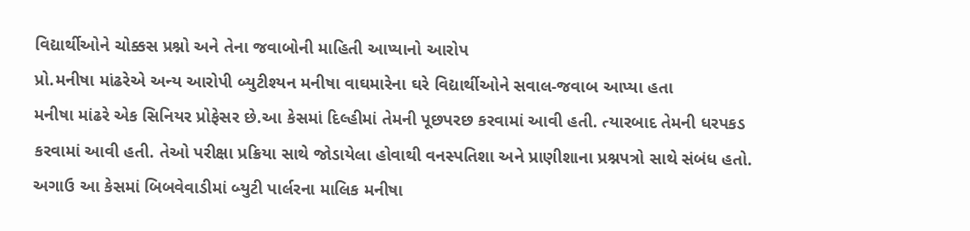વિદ્યાર્થીઓને ચોક્કસ પ્રશ્નો અને તેના જવાબોની માહિતી આપ્યાનો આરોપ
પ્રો.મનીષા માંઢરેએ અન્ય આરોપી બ્યુટીશ્યન મનીષા વાઘમારેના ઘરે વિદ્યાર્થીઓને સવાલ-જવાબ આપ્યા હતા
મનીષા માંઢરે એક સિનિયર પ્રોફેસર છે.આ કેસમાં દિલ્હીમાં તેમની પૂછપરછ કરવામાં આવી હતી. ત્યારબાદ તેમની ધરપકડ કરવામાં આવી હતી. તેઓ પરીક્ષા પ્રક્રિયા સાથે જોડાયેલા હોવાથી વનસ્પતિશા અને પ્રાણીશાના પ્રશ્નપત્રો સાથે સંબંધ હતો. અગાઉ આ કેસમાં બિબવેવાડીમાં બ્યુટી પાર્લરના માલિક મનીષા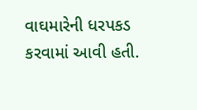વાઘમારેની ધરપકડ કરવામાં આવી હતી.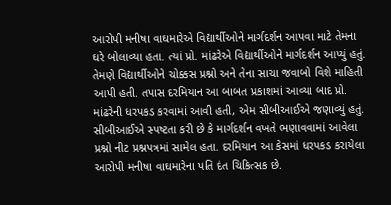આરોપી મનીષા વાઘમારેએ વિદ્યાર્થીઓને માર્ગદર્શન આપવા માટે તેમના ઘરે બોલાવ્યા હતા. ત્યાં પ્રો. માંઢરેએ વિદ્યાર્થીઓને માર્ગદર્શન આપ્યું હતું. તેમણે વિદ્યાર્થીઓને ચોક્કસ પ્રશ્નો અને તેના સાચા જવાબો વિશે માહિતી આપી હતી. તપાસ દરમિયાન આ બાબત પ્રકાશમાં આવ્યા બાદ પ્રો. માંઢરેની ધરપકડ કરવામાં આવી હતી, એમ સીબીઆઈએ જણાવ્યું હતું.
સીબીઆઈએ સ્પષ્ટતા કરી છે કે માર્ગદર્શન વખતે ભણાવવામાં આવેલા પ્રશ્નો નીટ પ્રશ્નપત્રમાં સામેલ હતા. દરમિયાન આ કેસમાં ધરપકડ કરાયેલા આરોપી મનીષા વાઘમારેના પતિ દંત ચિકિત્સક છે.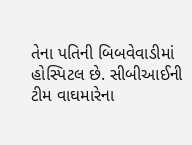તેના પતિની બિબવેવાડીમાં હોસ્પિટલ છે. સીબીઆઈની ટીમ વાઘમારેના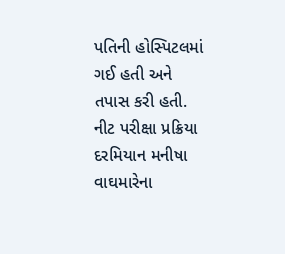પતિની હોસ્પિટલમાં ગઈ હતી અને તપાસ કરી હતી. નીટ પરીક્ષા પ્રક્રિયા દરમિયાન મનીષા વાઘમારેના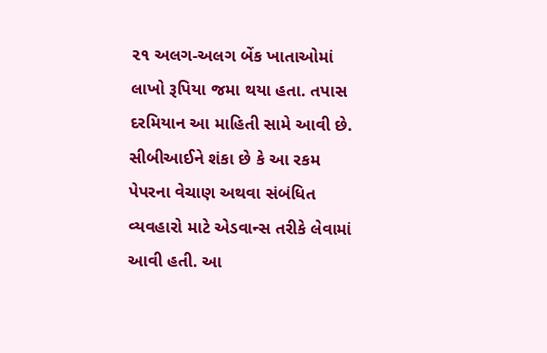૨૧ અલગ-અલગ બેંક ખાતાઓમાં લાખો રૂપિયા જમા થયા હતા. તપાસ દરમિયાન આ માહિતી સામે આવી છે. સીબીઆઈને શંકા છે કે આ રકમ પેપરના વેચાણ અથવા સંબંધિત વ્યવહારો માટે એડવાન્સ તરીકે લેવામાં આવી હતી. આ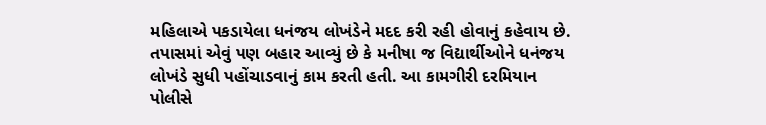મહિલાએ પકડાયેલા ધનંજય લોખંડેને મદદ કરી રહી હોવાનું કહેવાય છે. તપાસમાં એવું પણ બહાર આવ્યું છે કે મનીષા જ વિદ્યાર્થીઓને ધનંજય લોખંડે સુધી પહોંચાડવાનું કામ કરતી હતી. આ કામગીરી દરમિયાન પોલીસે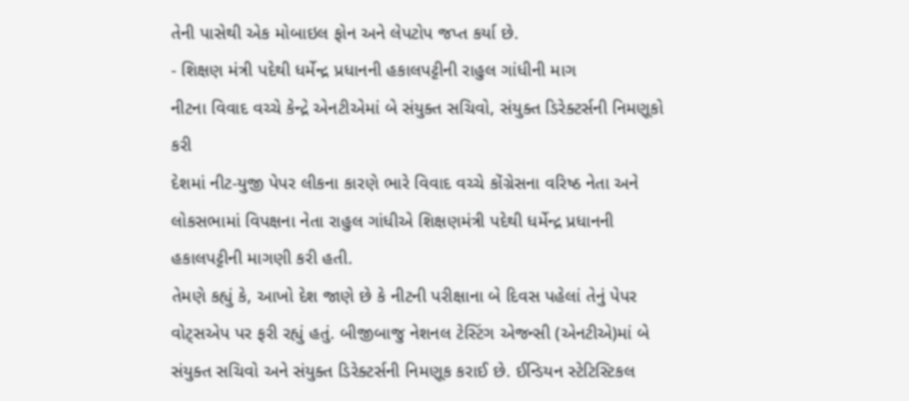તેની પાસેથી એક મોબાઇલ ફોન અને લેપટોપ જપ્ત કર્યા છે.
- શિક્ષણ મંત્રી પદેથી ધર્મેન્દ્ર પ્રધાનની હકાલપટ્ટીની રાહુલ ગાંધીની માગ
નીટના વિવાદ વચ્ચે કેન્દ્રે એનટીએમાં બે સંયુક્ત સચિવો, સંયુક્ત ડિરેક્ટર્સની નિમણૂકો કરી
દેશમાં નીટ-યુજી પેપર લીકના કારણે ભારે વિવાદ વચ્ચે કોંગ્રેસના વરિષ્ઠ નેતા અને લોકસભામાં વિપક્ષના નેતા રાહુલ ગાંધીએ શિક્ષણમંત્રી પદેથી ધર્મેન્દ્ર પ્રધાનની હકાલપટ્ટીની માગણી કરી હતી.
તેમણે કહ્યું કે, આખો દેશ જાણે છે કે નીટની પરીક્ષાના બે દિવસ પહેલાં તેનું પેપર વોટ્સએપ પર ફરી રહ્યું હતું. બીજીબાજુ નેશનલ ટેસ્ટિંગ એજન્સી (એનટીએ)માં બે સંયુક્ત સચિવો અને સંયુક્ત ડિરેક્ટર્સની નિમણૂક કરાઈ છે. ઈન્ડિયન સ્ટેટિસ્ટિકલ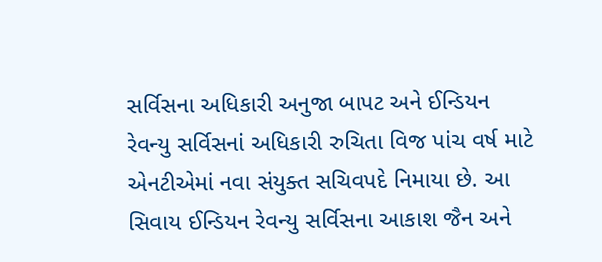સર્વિસના અધિકારી અનુજા બાપટ અને ઈન્ડિયન રેવન્યુ સર્વિસનાં અધિકારી રુચિતા વિજ પાંચ વર્ષ માટે એનટીએમાં નવા સંયુક્ત સચિવપદે નિમાયા છે. આ સિવાય ઈન્ડિયન રેવન્યુ સર્વિસના આકાશ જૈન અને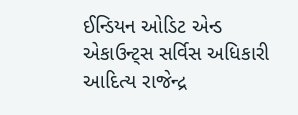ઈન્ડિયન ઓડિટ એન્ડ એકાઉન્ટ્સ સર્વિસ અધિકારી આદિત્ય રાજેન્દ્ર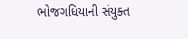ભોજગધિયાની સંયુક્ત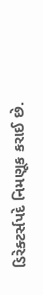ડિરેક્ટર્સપદે નિમણૂક કરાઈ છે.